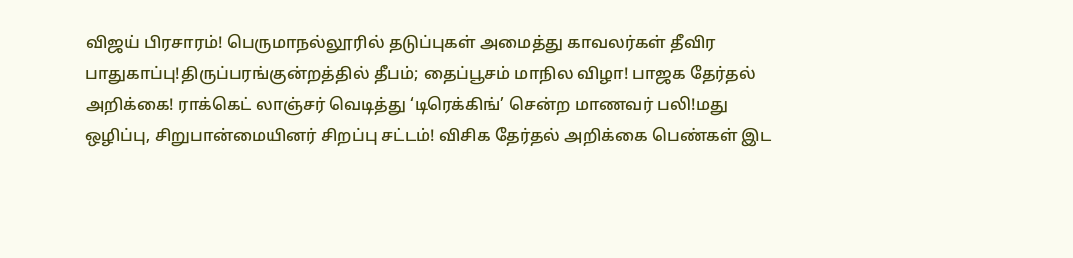விஜய் பிரசாரம்! பெருமாநல்லூரில் தடுப்புகள் அமைத்து காவலர்கள் தீவிர பாதுகாப்பு!திருப்பரங்குன்றத்தில் தீபம்; தைப்பூசம் மாநில விழா! பாஜக தேர்தல் அறிக்கை! ராக்கெட் லாஞ்சர் வெடித்து ‘டிரெக்கிங்’ சென்ற மாணவர் பலி!மது ஒழிப்பு, சிறுபான்மையினர் சிறப்பு சட்டம்! விசிக தேர்தல் அறிக்கை பெண்கள் இட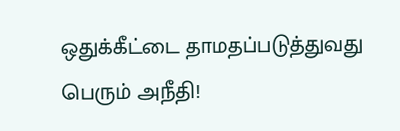ஒதுக்கீட்டை தாமதப்படுத்துவது பெரும் அநீதி!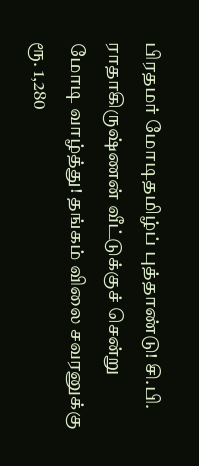பிரதமர் மோடிதமிழ்ப் புத்தாண்டு! சி.பி. ராதாகிருஷ்ணன் வீட்டுக்குச் சென்று மோடி வாழ்த்து! தங்கம் விலை சவரனுக்கு ரூ. 1,280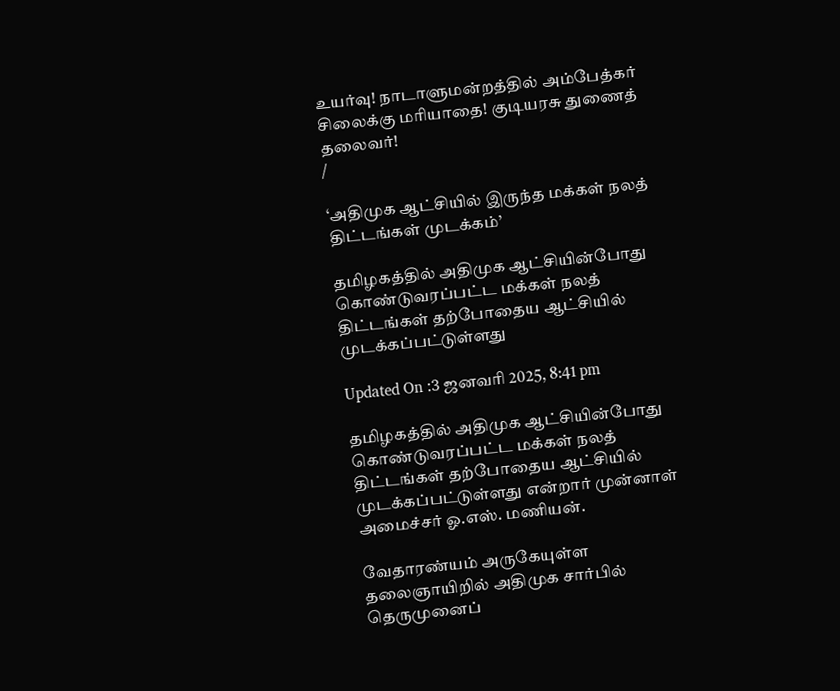உயர்வு! நாடாளுமன்றத்தில் அம்பேத்கர் சிலைக்கு மரியாதை! குடியரசு துணைத் தலைவர்!
/

‘அதிமுக ஆட்சியில் இருந்த மக்கள் நலத் திட்டங்கள் முடக்கம்’

தமிழகத்தில் அதிமுக ஆட்சியின்போது கொண்டுவரப்பட்ட மக்கள் நலத் திட்டங்கள் தற்போதைய ஆட்சியில் முடக்கப்பட்டுள்ளது

Updated On :3 ஜனவரி 2025, 8:41 pm

தமிழகத்தில் அதிமுக ஆட்சியின்போது கொண்டுவரப்பட்ட மக்கள் நலத் திட்டங்கள் தற்போதைய ஆட்சியில் முடக்கப்பட்டுள்ளது என்றார் முன்னாள் அமைச்சர் ஓ.எஸ். மணியன்.

வேதாரண்யம் அருகேயுள்ள தலைஞாயிறில் அதிமுக சார்பில் தெருமுனைப்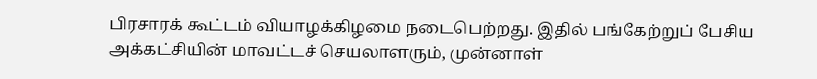பிரசாரக் கூட்டம் வியாழக்கிழமை நடைபெற்றது. இதில் பங்கேற்றுப் பேசிய அக்கட்சியின் மாவட்டச் செயலாளரும், முன்னாள்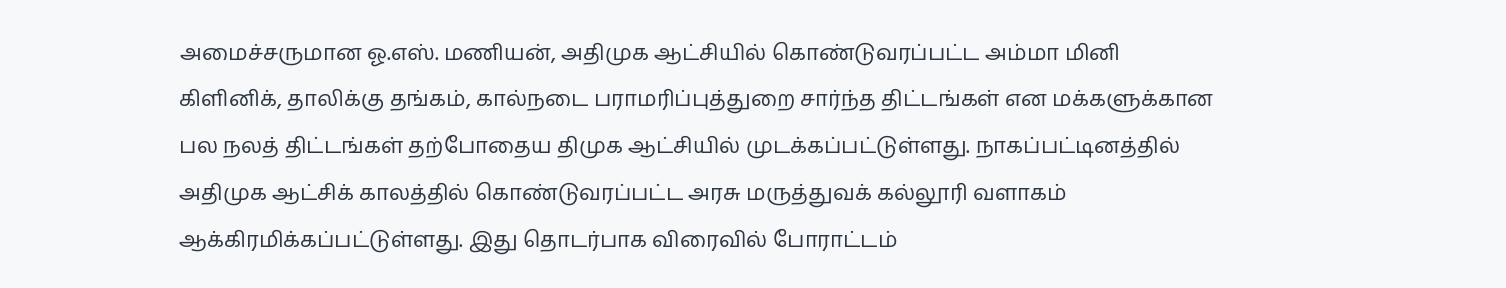அமைச்சருமான ஓ.எஸ். மணியன், அதிமுக ஆட்சியில் கொண்டுவரப்பட்ட அம்மா மினி கிளினிக், தாலிக்கு தங்கம், கால்நடை பராமரிப்புத்துறை சார்ந்த திட்டங்கள் என மக்களுக்கான பல நலத் திட்டங்கள் தற்போதைய திமுக ஆட்சியில் முடக்கப்பட்டுள்ளது. நாகப்பட்டினத்தில் அதிமுக ஆட்சிக் காலத்தில் கொண்டுவரப்பட்ட அரசு மருத்துவக் கல்லூரி வளாகம் ஆக்கிரமிக்கப்பட்டுள்ளது. இது தொடர்பாக விரைவில் போராட்டம்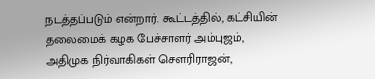நடத்தப்படும் என்றார். கூட்டத்தில், கட்சியின் தலைமைக் கழக பேச்சாளர் அம்புஜம், அதிமுக நிர்வாகிகள் சௌரிராஜன்,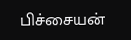பிச்சையன்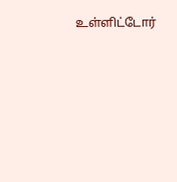உள்ளிட்டோர்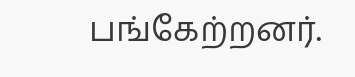பங்கேற்றனர்.